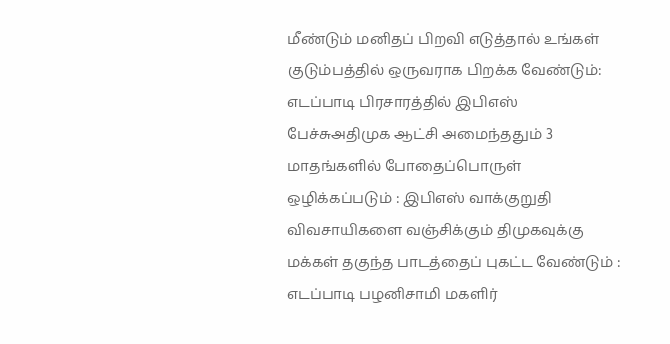மீண்டும் மனிதப் பிறவி எடுத்தால் உங்கள் குடும்பத்தில் ஒருவராக பிறக்க வேண்டும்: எடப்பாடி பிரசாரத்தில் இபிஎஸ் பேச்சுஅதிமுக ஆட்சி அமைந்ததும் 3 மாதங்களில் போதைப்பொருள் ஒழிக்கப்படும் : இபிஎஸ் வாக்குறுதி விவசாயிகளை வஞ்சிக்கும் திமுகவுக்கு மக்கள் தகுந்த பாடத்தைப் புகட்ட வேண்டும் : எடப்பாடி பழனிசாமி மகளிர்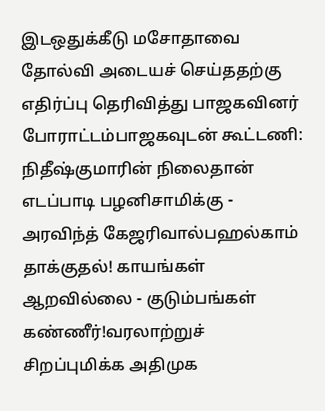இடஒதுக்கீடு மசோதாவை தோல்வி அடையச் செய்ததற்கு எதிர்ப்பு தெரிவித்து பாஜகவினர் போராட்டம்பாஜகவுடன் கூட்டணி: நிதீஷ்குமாரின் நிலைதான் எடப்பாடி பழனிசாமிக்கு - அரவிந்த் கேஜரிவால்பஹல்காம் தாக்குதல்! காயங்கள் ஆறவில்லை - குடும்பங்கள் கண்ணீர்!வரலாற்றுச் சிறப்புமிக்க அதிமுக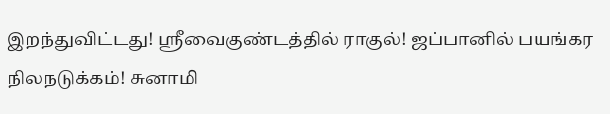இறந்துவிட்டது! ஸ்ரீவைகுண்டத்தில் ராகுல்! ஜப்பானில் பயங்கர நிலநடுக்கம்! சுனாமி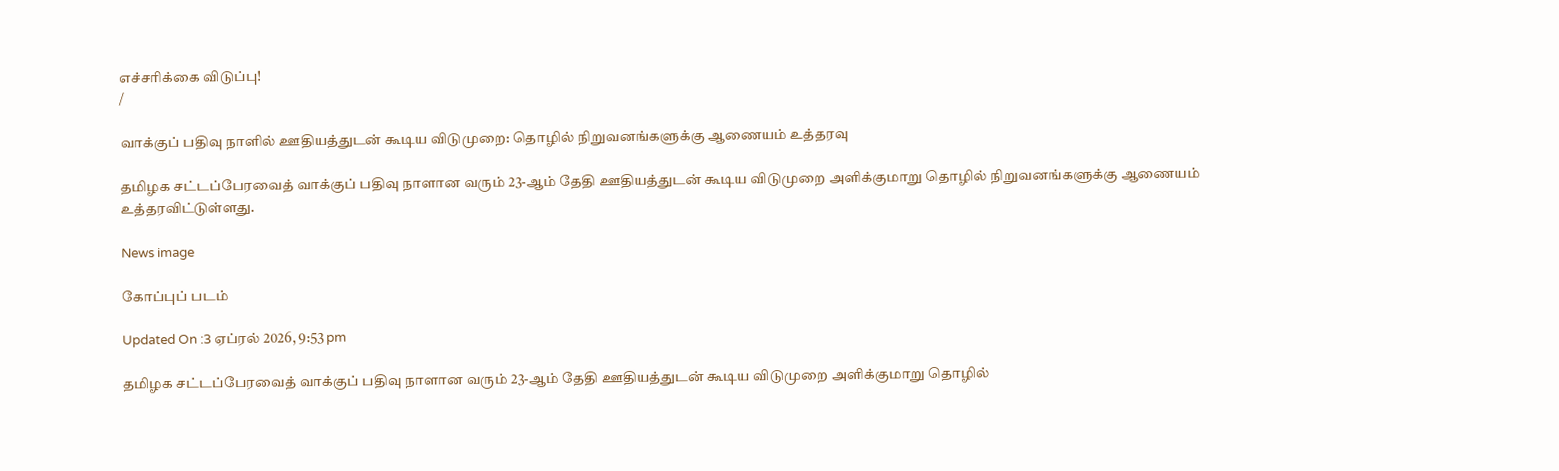எச்சரிக்கை விடுப்பு!
/

வாக்குப் பதிவு நாளில் ஊதியத்துடன் கூடிய விடுமுறை: தொழில் நிறுவனங்களுக்கு ஆணையம் உத்தரவு

தமிழக சட்டப்பேரவைத் வாக்குப் பதிவு நாளான வரும் 23-ஆம் தேதி ஊதியத்துடன் கூடிய விடுமுறை அளிக்குமாறு தொழில் நிறுவனங்களுக்கு ஆணையம் உத்தரவிட்டுள்ளது.

News image

கோப்புப் படம்

Updated On :3 ஏப்ரல் 2026, 9:53 pm

தமிழக சட்டப்பேரவைத் வாக்குப் பதிவு நாளான வரும் 23-ஆம் தேதி ஊதியத்துடன் கூடிய விடுமுறை அளிக்குமாறு தொழில்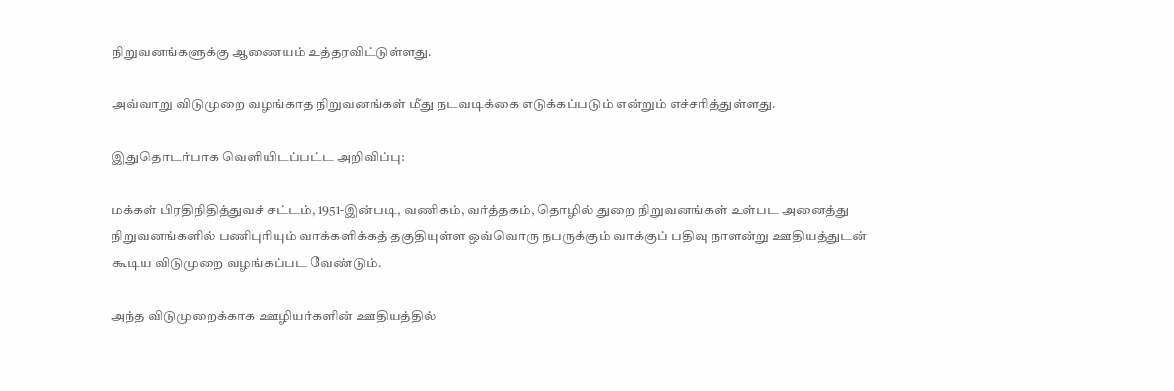நிறுவனங்களுக்கு ஆணையம் உத்தரவிட்டுள்ளது.

அவ்வாறு விடுமுறை வழங்காத நிறுவனங்கள் மீது நடவடிக்கை எடுக்கப்படும் என்றும் எச்சரித்துள்ளது.

இதுதொடர்பாக வெளியிடப்பட்ட அறிவிப்பு:

மக்கள் பிரதிநிதித்துவச் சட்டம், 1951-இன்படி, வணிகம், வர்த்தகம், தொழில் துறை நிறுவனங்கள் உள்பட அனைத்து நிறுவனங்களில் பணிபுரியும் வாக்களிக்கத் தகுதியுள்ள ஒவ்வொரு நபருக்கும் வாக்குப் பதிவு நாளன்று ஊதியத்துடன் கூடிய விடுமுறை வழங்கப்பட வேண்டும்.

அந்த விடுமுறைக்காக ஊழியர்களின் ஊதியத்தில்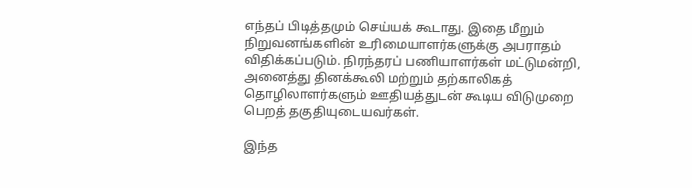எந்தப் பிடித்தமும் செய்யக் கூடாது. இதை மீறும் நிறுவனங்களின் உரிமையாளர்களுக்கு அபராதம் விதிக்கப்படும். நிரந்தரப் பணியாளர்கள் மட்டுமன்றி, அனைத்து தினக்கூலி மற்றும் தற்காலிகத் தொழிலாளர்களும் ஊதியத்துடன் கூடிய விடுமுறை பெறத் தகுதியுடையவர்கள்.

இந்த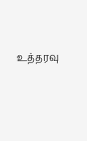உத்தரவு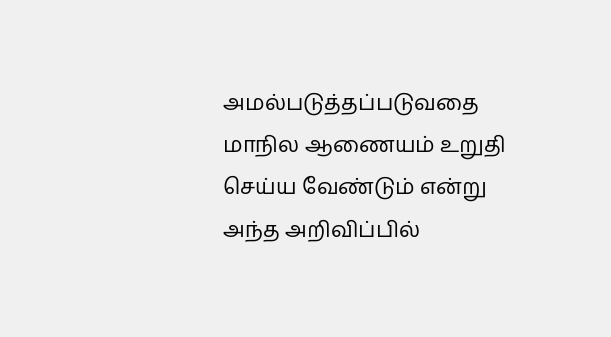அமல்படுத்தப்படுவதை மாநில ஆணையம் உறுதி செய்ய வேண்டும் என்று அந்த அறிவிப்பில்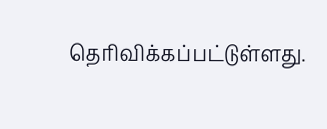தெரிவிக்கப்பட்டுள்ளது.